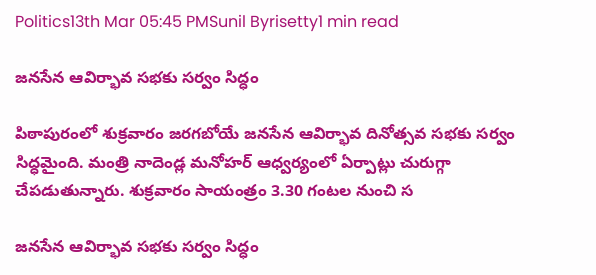Politics13th Mar 05:45 PMSunil Byrisetty1 min read

జనసేన ఆవిర్భావ సభకు సర్వం సిద్ధం

పిఠాపురంలో శుక్రవారం జరగబోయే జనసేన ఆవిర్భావ దినోత్సవ సభకు సర్వం సిద్ధమైంది. మంత్రి నాదెండ్ల మనోహర్ ఆధ్వర్యంలో ఏర్పాట్లు చురుగ్గా చేపడుతున్నారు. శుక్రవారం సాయంత్రం 3.30 గంటల నుంచి స

జనసేన ఆవిర్భావ సభకు సర్వం సిద్ధం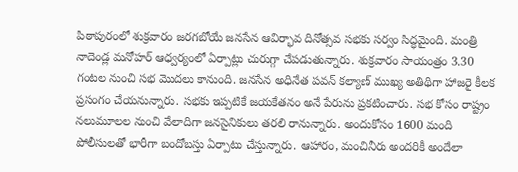పిఠాపురంలో శుక్రవారం జరగబోయే జనసేన ఆవిర్భావ దినోత్సవ సభకు సర్వం సిద్ధమైంది. మంత్రి నాదెండ్ల మనోహర్ ఆధ్వర్యంలో ఏర్పాట్లు చురుగ్గా చేపడుతున్నారు. శుక్రవారం సాయంత్రం 3.30 గంటల నుంచి సభ మొదలు కానుంది. జనసేన అధినేత పవన్ కల్యాణ్ ముఖ్య అతిథిగా హాజరై కీలక ప్రసంగం చేయనున్నారు. సభకు ఇప్పటికే జయకేతనం అనే పేరును ప్రకటించారు. సభ కోసం రాష్ట్రం నలుమూలల నుంచి వేలాదిగా జనసైనికులు తరలి రానున్నారు. అందుకోసం 1600 మంది పోలీసులతో భారీగా బందోబస్తు ఏర్పాటు చేస్తున్నారు. ఆహారం, మంచినీరు అందరికీ అందేలా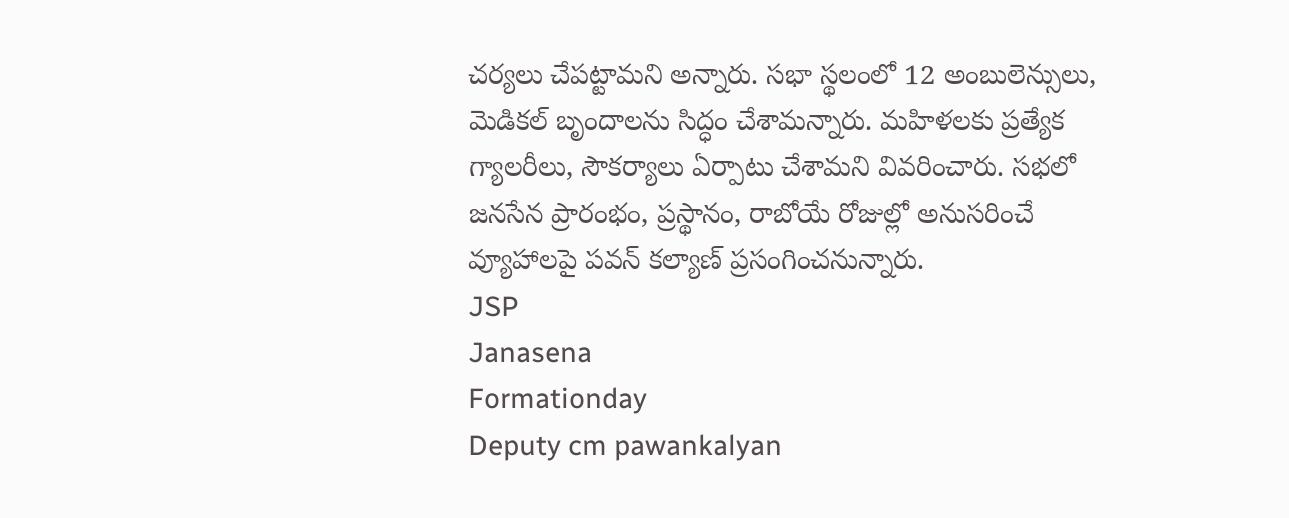చర్యలు చేపట్టామని అన్నారు. సభా స్థలంలో 12 అంబులెన్సులు, మెడికల్ బృందాలను సిద్ధం చేశామన్నారు. మహిళలకు ప్రత్యేక గ్యాలరీలు, సౌకర్యాలు ఏర్పాటు చేశామని వివరించారు. సభలో జనసేన ప్రారంభం, ప్రస్థానం, రాబోయే రోజుల్లో అనుసరించే వ్యూహాలపై పవన్ కల్యాణ్ ప్రసంగించనున్నారు.
JSP
Janasena
Formationday
Deputy cm pawankalyan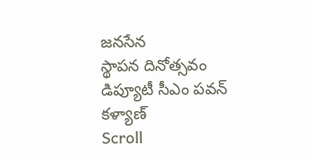జనసేన
స్థాపన దినోత్సవం
డిప్యూటీ సీఎం పవన్ కళ్యాణ్
Scroll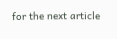for the next article